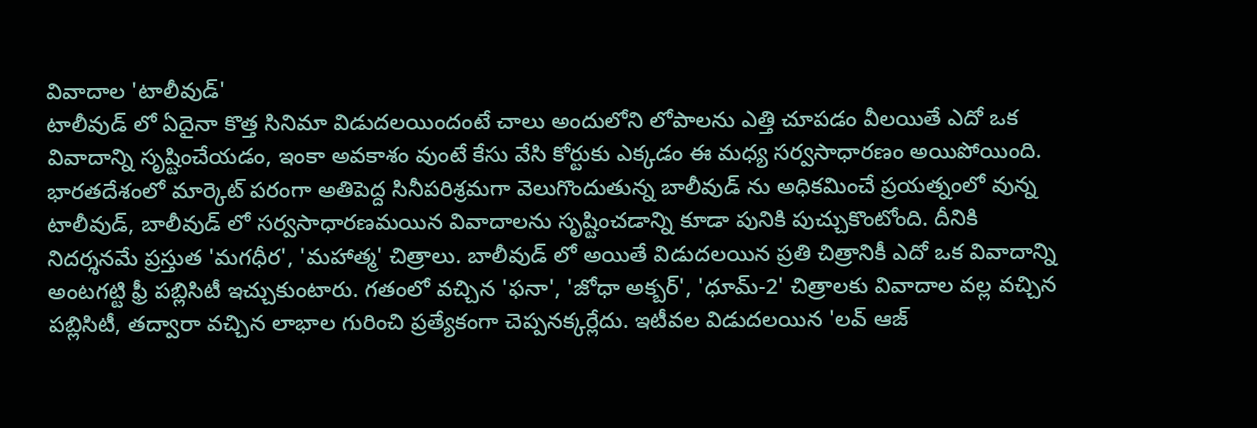వివాదాల 'టాలీవుడ్'
టాలీవుడ్ లో ఏదైనా కొత్త సినిమా విడుదలయిందంటే చాలు అందులోని లోపాలను ఎత్తి చూపడం వీలయితే ఎదో ఒక వివాదాన్ని సృష్టించేయడం, ఇంకా అవకాశం వుంటే కేసు వేసి కోర్టుకు ఎక్కడం ఈ మధ్య సర్వసాధారణం అయిపోయింది. భారతదేశంలో మార్కెట్ పరంగా అతిపెద్ద సినీపరిశ్రమగా వెలుగొందుతున్న బాలీవుడ్ ను అధికమించే ప్రయత్నంలో వున్న టాలీవుడ్, బాలీవుడ్ లో సర్వసాధారణమయిన వివాదాలను సృష్టించడాన్ని కూడా పునికి పుచ్చుకొంటోంది. దీనికి నిదర్శనమే ప్రస్తుత 'మగధీర', 'మహాత్మ' చిత్రాలు. బాలీవుడ్ లో అయితే విడుదలయిన ప్రతి చిత్రానికీ ఎదో ఒక వివాదాన్ని అంటగట్టి ఫ్రీ పబ్లిసిటీ ఇచ్చుకుంటారు. గతంలో వచ్చిన 'ఫనా', 'జోధా అక్బర్', 'ధూమ్-2' చిత్రాలకు వివాదాల వల్ల వచ్చిన పబ్లిసిటీ, తద్వారా వచ్చిన లాభాల గురించి ప్రత్యేకంగా చెప్పనక్కర్లేదు. ఇటీవల విడుదలయిన 'లవ్ ఆజ్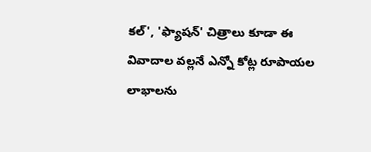కల్', 'ఫ్యాషన్' చిత్రాలు కూడా ఈ వివాదాల వల్లనే ఎన్నో కోట్ల రూపాయల లాభాలను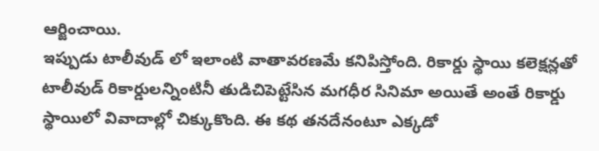ఆర్జించాయి.
ఇప్పుడు టాలీవుడ్ లో ఇలాంటి వాతావరణమే కనిపిస్తోంది. రికార్డు స్థాయి కలెక్షన్లతో టాలీవుడ్ రికార్డులన్నింటినీ తుడిచిపెట్టేసిన మగధీర సినిమా అయితే అంతే రికార్డు స్థాయిలో వివాదాల్లో చిక్కుకొంది. ఈ కథ తనదేనంటూ ఎక్కడో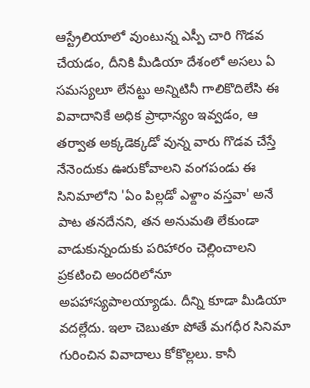ఆస్ట్రేలియాలో వుంటున్న ఎస్పీ చారి గొడవ చేయడం, దీనికి మీడియా దేశంలో అసలు ఏ సమస్యలూ లేనట్టు అన్నిటినీ గాలికొదిలేసి ఈ వివాదానికే అధిక ప్రాధాన్యం ఇవ్వడం, ఆ తర్వాత అక్కడెక్కడో వున్న వారు గొడవ చేస్తే నేనెందుకు ఊరుకోవాలని వంగపండు ఈ సినిమాలోని 'ఏం పిల్లడో ఎళ్దాం వస్తవా' అనే పాట తనదేనని, తన అనుమతి లేకుండా వాడుకున్నందుకు పరిహారం చెల్లించాలని ప్రకటించి అందరిలోనూ అపహాస్యపాలయ్యాడు. దీన్ని కూడా మీడియా వదల్లేదు. ఇలా చెబుతూ పోతే మగధీర సినిమా గురించిన వివాదాలు కోకొల్లలు. కానీ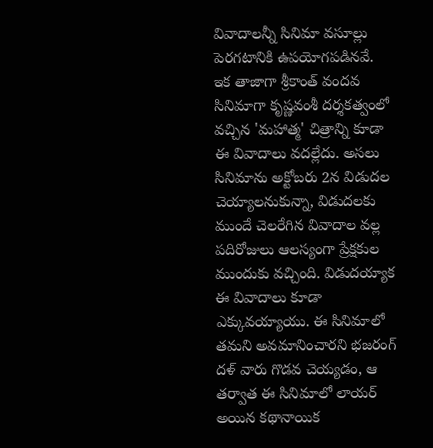వివాదాలన్నీ సినిమా వసూల్లు పెరగటానికి ఉపయోగపడినవే.
ఇక తాజాగా శ్రీకాంత్ వందవ సినిమాగా కృష్ణవంశీ దర్శకత్వంలో వచ్చిన 'మహాత్మ' చిత్రాన్ని కూడా ఈ వివాదాలు వదల్లేదు. అసలు సినిమాను అక్టోబరు 2న విడుదల చెయ్యాలనుకున్నా, విడుదలకు ముందే చెలరేగిన వివాదాల వల్ల పదిరోజులు ఆలస్యంగా ప్రేక్షకుల ముందుకు వచ్చింది. విడుదయ్యాక ఈ వివాదాలు కూడా ఎక్కువయ్యాయు. ఈ సినిమాలో తమని అవమానించారని భజరంగ్ దళ్ వారు గొడవ చెయ్యడం, ఆ తర్వాత ఈ సినిమాలో లాయర్ అయిన కథానాయిక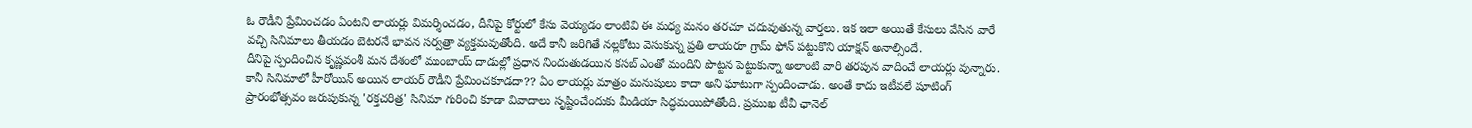ఓ రౌడీని ప్రేమించడం ఏంటని లాయర్లు విమర్శించడం, దీనిపై కోర్టులో కేసు వెయ్యడం లాంటివి ఈ మధ్య మనం తరచూ చదువుతున్న వార్తలు. ఇక ఇలా అయితే కేసులు వేసిన వారే వచ్చి సినిమాలు తీయడం బెటరనే భావన సర్వత్రా వ్యక్తమవుతోంది. అదే కానీ జరిగితే నల్లకోటు వెసుకున్న ప్రతి లాయరూ గ్రామ్ ఫోన్ పట్టుకొని యాక్షన్ అనాల్సిందే.
దీనిపై స్పందించిన కృష్ణవంశీ మన దేశంలో ముంబాయ్ దాడుల్లో ప్రధాన నిందుతుడయిన కసబ్ ఎంతో మందిని పొట్టన పెట్టుకున్నా అలాంటి వారి తరపున వాదించే లాయర్లు వున్నారు. కానీ సినిమాలో హీరోయిన్ అయిన లాయర్ రౌడీని ప్రేమించకూడదా?? ఏం లాయర్లు మాత్రం మనుషులు కాదా అని ఘాటుగా స్పందించాడు. అంతే కాదు ఇటీవలే షూటింగ్ ప్రారంభోత్సవం జరుపుకున్న 'రక్తచరిత్ర' సినిమా గురించి కూడా వివాదాలు సృష్టించేందుకు మీడియా సిద్ధమయిపోతోంది. ప్రముఖ టీవీ ఛానెల్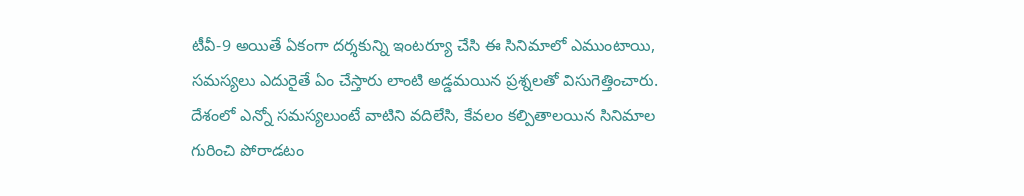టీవీ-9 అయితే ఏకంగా దర్శకున్ని ఇంటర్యూ చేసి ఈ సినిమాలో ఎముంటాయి, సమస్యలు ఎదురైతే ఏం చేస్తారు లాంటి అడ్డమయిన ప్రశ్నలతో విసుగెత్తించారు. దేశంలో ఎన్నో సమస్యలుంటే వాటిని వదిలేసి, కేవలం కల్పితాలయిన సినిమాల గురించి పోరాడటం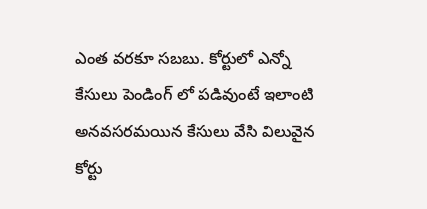ఎంత వరకూ సబబు. కోర్టులో ఎన్నో కేసులు పెండింగ్ లో పడివుంటే ఇలాంటి అనవసరమయిన కేసులు వేసి విలువైన కోర్టు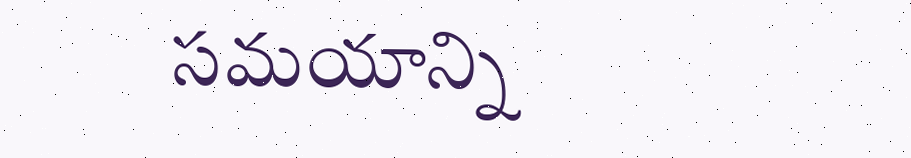సమయాన్ని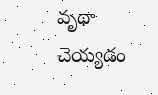వృథా చెయ్యడం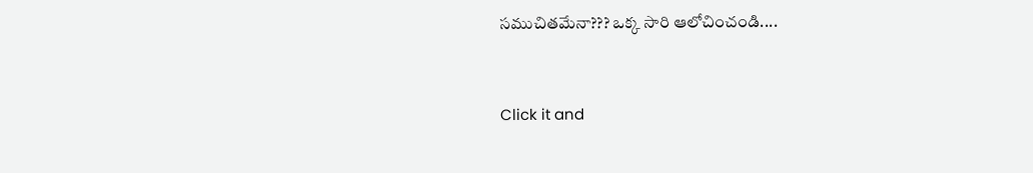సముచితమేనా??? ఒక్క సారి ఆలోచించండి....


Click it and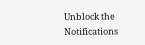Unblock the Notifications